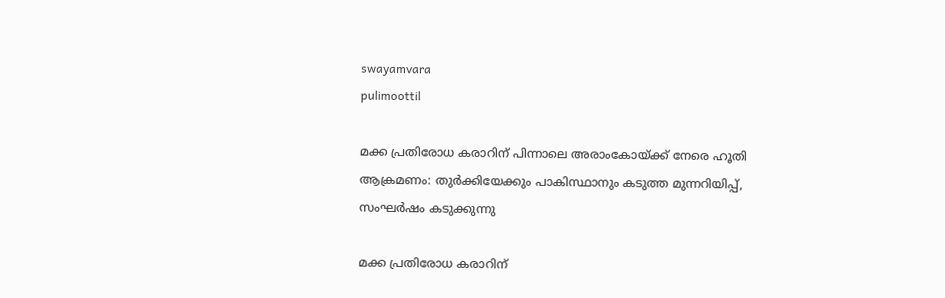swayamvara
pulimoottil

മക്ക പ്രതിരോധ കരാറിന് പിന്നാലെ അരാംകോയ്ക്ക് നേരെ ഹൂതി ആക്രമണം: തുർക്കിയേക്കും പാകിസ്ഥാനും കടുത്ത മുന്നറിയിപ്പ്, സംഘർഷം കടുക്കുന്നു

മക്ക പ്രതിരോധ കരാറിന്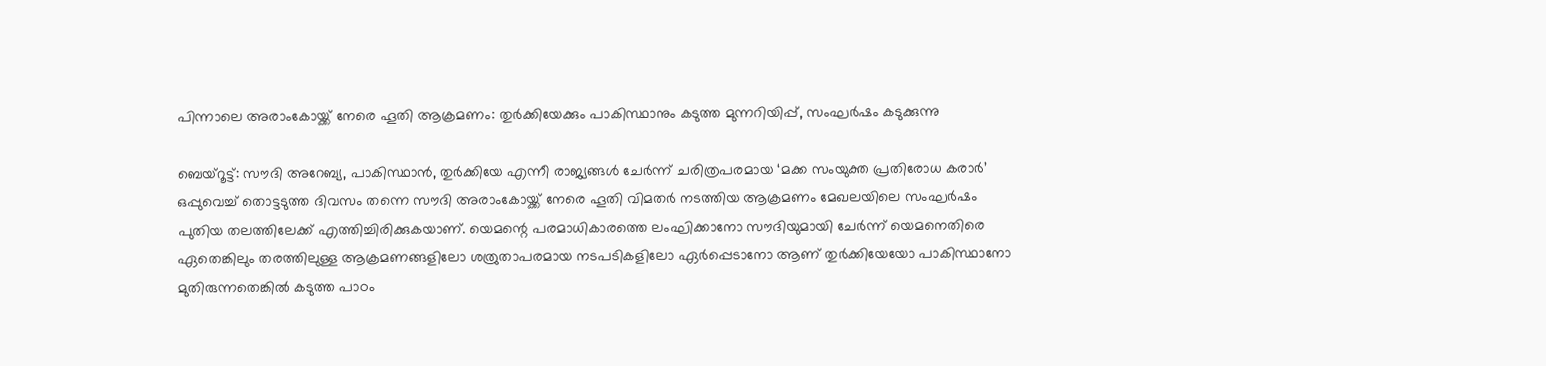പിന്നാലെ അരാംകോയ്ക്ക് നേരെ ഹൂതി ആക്രമണം: തുർക്കിയേക്കും പാകിസ്ഥാനും കടുത്ത മുന്നറിയിപ്പ്, സംഘർഷം കടുക്കുന്നു

ബെയ്റൂട്ട്: സൗദി അറേബ്യ, പാകിസ്ഥാൻ, തുർക്കിയേ എന്നീ രാജ്യങ്ങൾ ചേർന്ന് ചരിത്രപരമായ ‘മക്ക സംയുക്ത പ്രതിരോധ കരാർ’ ഒപ്പുവെച്ച് തൊട്ടടുത്ത ദിവസം തന്നെ സൗദി അരാംകോയ്ക്ക് നേരെ ഹൂതി വിമതർ നടത്തിയ ആക്രമണം മേഖലയിലെ സംഘർഷം പുതിയ തലത്തിലേക്ക് എത്തിച്ചിരിക്കുകയാണ്. യെമന്റെ പരമാധികാരത്തെ ലംഘിക്കാനോ സൗദിയുമായി ചേർന്ന് യെമനെതിരെ ഏതെങ്കിലും തരത്തിലുള്ള ആക്രമണങ്ങളിലോ ശത്രുതാപരമായ നടപടികളിലോ ഏർപ്പെടാനോ ആണ് തുർക്കിയേയോ പാകിസ്ഥാനോ മുതിരുന്നതെങ്കിൽ കടുത്ത പാഠം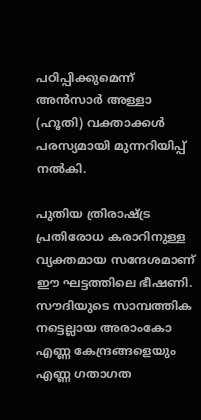പഠിപ്പിക്കുമെന്ന് അൻസാർ അള്ളാ (ഹൂതി) വക്താക്കൾ പരസ്യമായി മുന്നറിയിപ്പ് നൽകി.

പുതിയ ത്രിരാഷ്ട്ര പ്രതിരോധ കരാറിനുള്ള വ്യക്തമായ സന്ദേശമാണ് ഈ ഘട്ടത്തിലെ ഭീഷണി. സൗദിയുടെ സാമ്പത്തിക നട്ടെല്ലായ അരാംകോ എണ്ണ കേന്ദ്രങ്ങളെയും എണ്ണ ഗതാഗത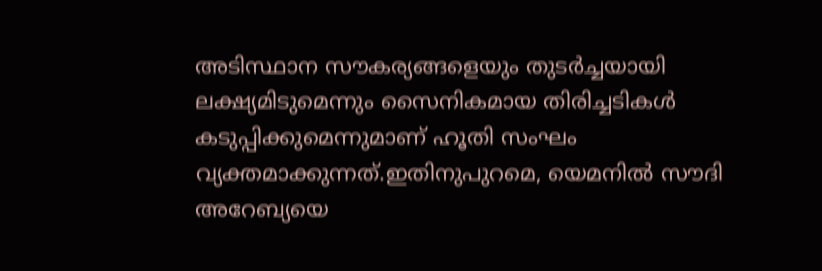അടിസ്ഥാന സൗകര്യങ്ങളെയും തുടർച്ചയായി ലക്ഷ്യമിടുമെന്നും സൈനികമായ തിരിച്ചടികൾ കടുപ്പിക്കുമെന്നുമാണ് ഹൂതി സംഘം വ്യക്തമാക്കുന്നത്.ഇതിനുപുറമെ, യെമനിൽ സൗദി അറേബ്യയെ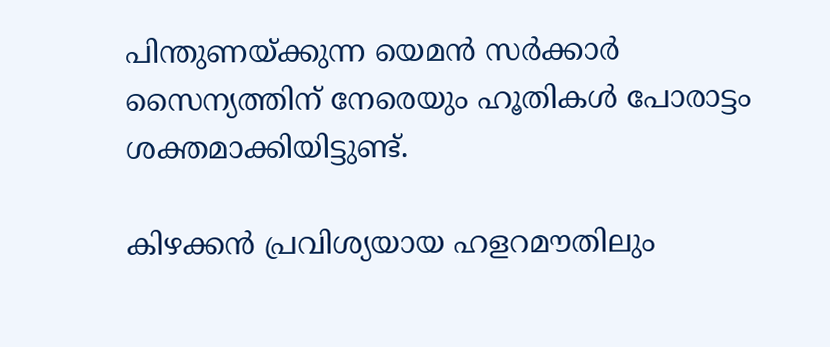പിന്തുണയ്ക്കുന്ന യെമൻ സർക്കാർ സൈന്യത്തിന് നേരെയും ഹൂതികൾ പോരാട്ടം ശക്തമാക്കിയിട്ടുണ്ട്.

കിഴക്കൻ പ്രവിശ്യയായ ഹളറമൗതിലും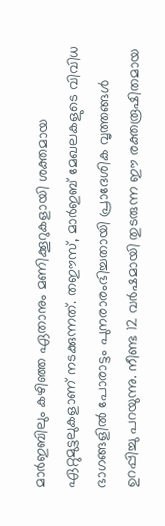മാർഇബിലും കഴിഞ്ഞ ഏതാനും മണിക്കൂറുകളായി ശക്തമായ ഏറ്റുമുട്ടലുകളാണ് നടക്കുന്നത്. തഈസ്, മാർഇബ് മേഖലകളുടെ വിവിധ ഭാഗങ്ങളിൽ പോരാട്ടം പുനരാരംഭിച്ചതായി പ്രാദേശിക വൃത്തങ്ങൾ ഉറപ്പിച്ചു പറയുന്നു. നീണ്ട 12 വർഷമായി തുടരുന്ന ഈ രക്തരൂഷിതമായ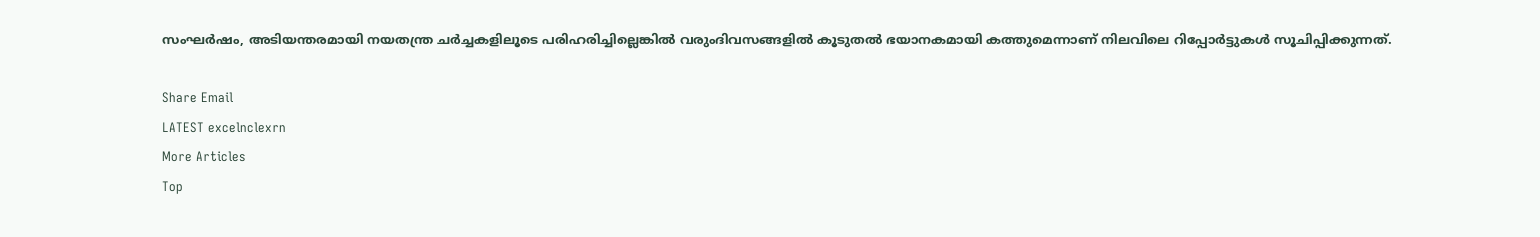സംഘർഷം, അടിയന്തരമായി നയതന്ത്ര ചർച്ചകളിലൂടെ പരിഹരിച്ചില്ലെങ്കിൽ വരുംദിവസങ്ങളിൽ കൂടുതൽ ഭയാനകമായി കത്തുമെന്നാണ് നിലവിലെ റിപ്പോർട്ടുകൾ സൂചിപ്പിക്കുന്നത്.

Share Email
LATEST excelnclexrn
More Articles
Top